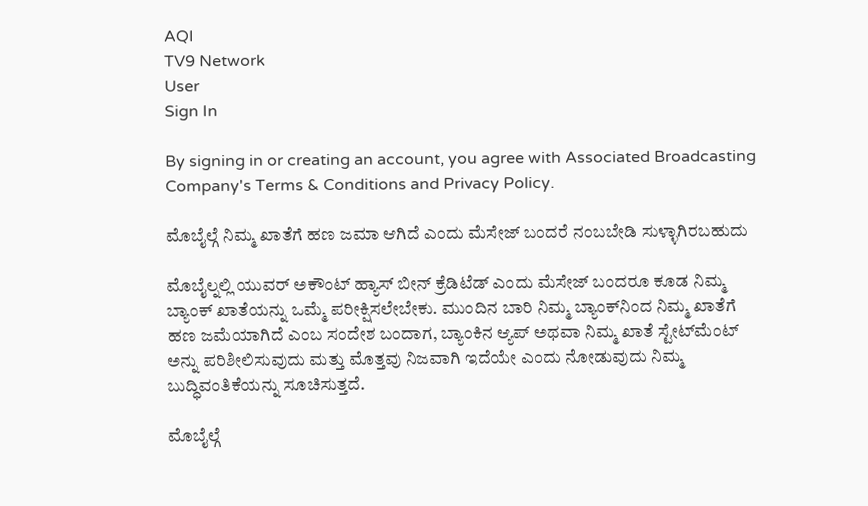AQI
TV9 Network
User
Sign In

By signing in or creating an account, you agree with Associated Broadcasting Company's Terms & Conditions and Privacy Policy.

ಮೊಬೈಲ್ಗೆ ನಿಮ್ಮ ಖಾತೆಗೆ ಹಣ ಜಮಾ ಆಗಿದೆ ಎಂದು ಮೆಸೇಜ್ ಬಂದರೆ ನಂಬಬೇಡಿ ಸುಳ್ಳಾಗಿರಬಹುದು

ಮೊಬೈಲ್ನಲ್ಲಿ ಯುವರ್ ಅಕೌಂಟ್ ಹ್ಯಾಸ್ ಬೀನ್ ಕ್ರೆಡಿಟೆಡ್ ಎಂದು ಮೆಸೇಜ್ ಬಂದರೂ ಕೂಡ ನಿಮ್ಮ ಬ್ಯಾಂಕ್ ಖಾತೆಯನ್ನು ಒಮ್ಮೆ ಪರೀಕ್ಷಿಸಲೇಬೇಕು. ಮುಂದಿನ ಬಾರಿ ನಿಮ್ಮ ಬ್ಯಾಂಕ್‌ನಿಂದ ನಿಮ್ಮ ಖಾತೆಗೆ ಹಣ ಜಮೆಯಾಗಿದೆ ಎಂಬ ಸಂದೇಶ ಬಂದಾಗ, ಬ್ಯಾಂಕಿನ ಆ್ಯಪ್ ಅಥವಾ ನಿಮ್ಮ ಖಾತೆ ಸ್ಟೇಟ್‌ಮೆಂಟ್ ಅನ್ನು ಪರಿಶೀಲಿಸುವುದು ಮತ್ತು ಮೊತ್ತವು ನಿಜವಾಗಿ ಇದೆಯೇ ಎಂದು ನೋಡುವುದು ನಿಮ್ಮ ಬುದ್ಧಿವಂತಿಕೆಯನ್ನು ಸೂಚಿಸುತ್ತದೆ.

ಮೊಬೈಲ್ಗೆ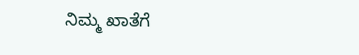ನಿಮ್ಮ ಖಾತೆಗೆ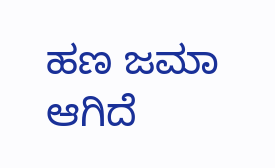ಹಣ ಜಮಾ ಆಗಿದೆ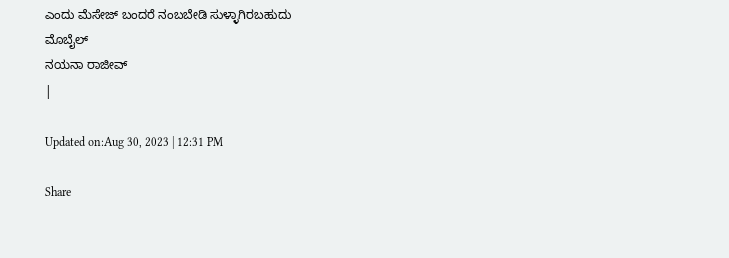ಎಂದು ಮೆಸೇಜ್ ಬಂದರೆ ನಂಬಬೇಡಿ ಸುಳ್ಳಾಗಿರಬಹುದು
ಮೊಬೈಲ್
ನಯನಾ ರಾಜೀವ್
|

Updated on:Aug 30, 2023 | 12:31 PM

Share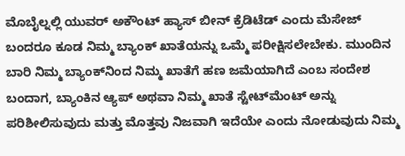ಮೊಬೈಲ್ನಲ್ಲಿ ಯುವರ್ ಅಕೌಂಟ್ ಹ್ಯಾಸ್ ಬೀನ್ ಕ್ರೆಡಿಟೆಡ್ ಎಂದು ಮೆಸೇಜ್ ಬಂದರೂ ಕೂಡ ನಿಮ್ಮ ಬ್ಯಾಂಕ್ ಖಾತೆಯನ್ನು ಒಮ್ಮೆ ಪರೀಕ್ಷಿಸಲೇಬೇಕು. ಮುಂದಿನ ಬಾರಿ ನಿಮ್ಮ ಬ್ಯಾಂಕ್‌ನಿಂದ ನಿಮ್ಮ ಖಾತೆಗೆ ಹಣ ಜಮೆಯಾಗಿದೆ ಎಂಬ ಸಂದೇಶ ಬಂದಾಗ, ಬ್ಯಾಂಕಿನ ಆ್ಯಪ್ ಅಥವಾ ನಿಮ್ಮ ಖಾತೆ ಸ್ಟೇಟ್‌ಮೆಂಟ್ ಅನ್ನು ಪರಿಶೀಲಿಸುವುದು ಮತ್ತು ಮೊತ್ತವು ನಿಜವಾಗಿ ಇದೆಯೇ ಎಂದು ನೋಡುವುದು ನಿಮ್ಮ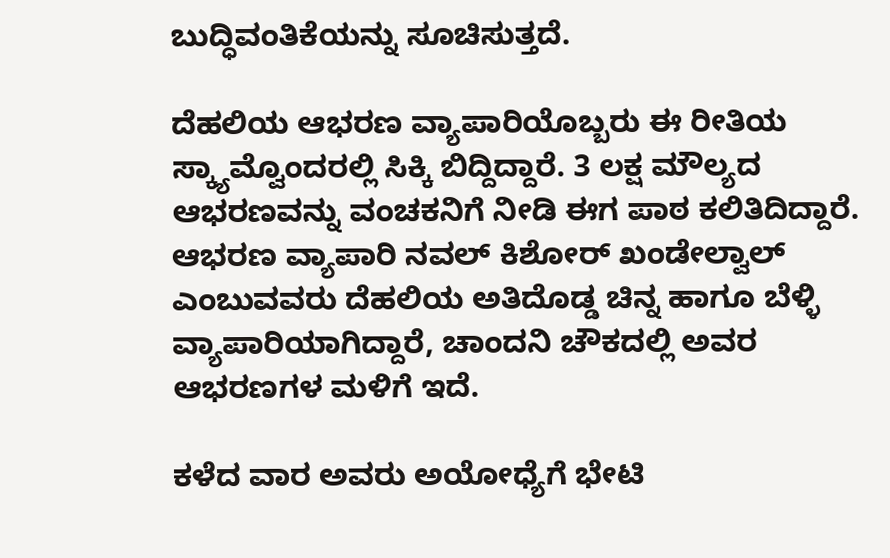ಬುದ್ಧಿವಂತಿಕೆಯನ್ನು ಸೂಚಿಸುತ್ತದೆ.

ದೆಹಲಿಯ ಆಭರಣ ವ್ಯಾಪಾರಿಯೊಬ್ಬರು ಈ ರೀತಿಯ ಸ್ಕ್ಯಾಮ್ವೊಂದರಲ್ಲಿ ಸಿಕ್ಕಿ ಬಿದ್ದಿದ್ದಾರೆ. 3 ಲಕ್ಷ ಮೌಲ್ಯದ ಆಭರಣವನ್ನು ವಂಚಕನಿಗೆ ನೀಡಿ ಈಗ ಪಾಠ ಕಲಿತಿದಿದ್ದಾರೆ. ಆಭರಣ ವ್ಯಾಪಾರಿ ನವಲ್ ಕಿಶೋರ್ ಖಂಡೇಲ್ವಾಲ್ ಎಂಬುವವರು ದೆಹಲಿಯ ಅತಿದೊಡ್ಡ ಚಿನ್ನ ಹಾಗೂ ಬೆಳ್ಳಿ ವ್ಯಾಪಾರಿಯಾಗಿದ್ದಾರೆ, ಚಾಂದನಿ ಚೌಕದಲ್ಲಿ ಅವರ ಆಭರಣಗಳ ಮಳಿಗೆ ಇದೆ.

ಕಳೆದ ವಾರ ಅವರು ಅಯೋಧ್ಯೆಗೆ ಭೇಟಿ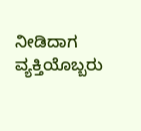ನೀಡಿದಾಗ ವ್ಯಕ್ತಿಯೊಬ್ಬರು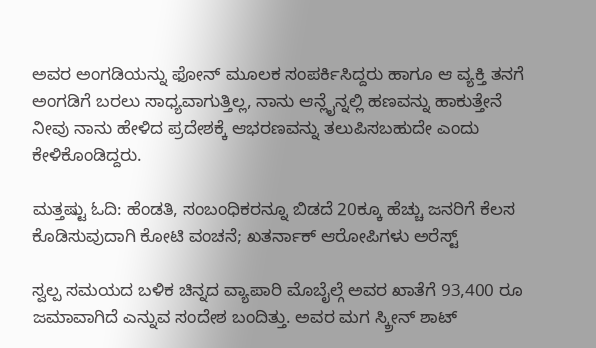ಅವರ ಅಂಗಡಿಯನ್ನು ಫೋನ್ ಮೂಲಕ ಸಂಪರ್ಕಿಸಿದ್ದರು ಹಾಗೂ ಆ ವ್ಯಕ್ತಿ ತನಗೆ ಅಂಗಡಿಗೆ ಬರಲು ಸಾಧ್ಯವಾಗುತ್ತಿಲ್ಲ, ನಾನು ಆನ್ಲೈನ್ನಲ್ಲಿ ಹಣವನ್ನು ಹಾಕುತ್ತೇನೆ ನೀವು ನಾನು ಹೇಳಿದ ಪ್ರದೇಶಕ್ಕೆ ಆಭರಣವನ್ನು ತಲುಪಿಸಬಹುದೇ ಎಂದು ಕೇಳಿಕೊಂಡಿದ್ದರು.

ಮತ್ತಷ್ಟು ಓದಿ: ಹೆಂಡತಿ, ಸಂಬಂಧಿಕರನ್ನೂ ಬಿಡದೆ 20ಕ್ಕೂ ಹೆಚ್ಚು ಜನರಿಗೆ ಕೆಲಸ ಕೊಡಿಸುವುದಾಗಿ ಕೋಟಿ ವಂಚನೆ; ಖತರ್ನಾಕ್ ಆರೋಪಿಗಳು ಅರೆಸ್ಟ್

ಸ್ವಲ್ಪ ಸಮಯದ ಬಳಿಕ ಚಿನ್ನದ ವ್ಯಾಪಾರಿ ಮೊಬೈಲ್ಗೆ ಅವರ ಖಾತೆಗೆ 93,400 ರೂ ಜಮಾವಾಗಿದೆ ಎನ್ನುವ ಸಂದೇಶ ಬಂದಿತ್ತು. ಅವರ ಮಗ ಸ್ಕ್ರೀನ್ ಶಾಟ್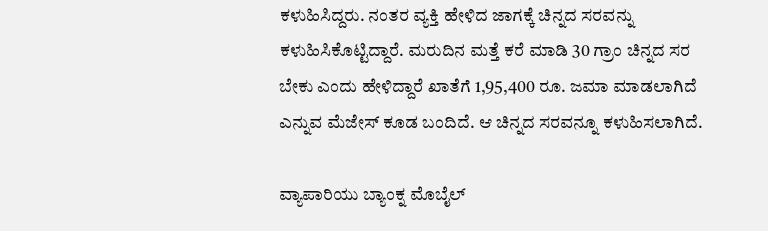ಕಳುಹಿಸಿದ್ದರು. ನಂತರ ವ್ಯಕ್ತಿ ಹೇಳಿದ ಜಾಗಕ್ಕೆ ಚಿನ್ನದ ಸರವನ್ನು ಕಳುಹಿಸಿಕೊಟ್ಟಿದ್ದಾರೆ. ಮರುದಿನ ಮತ್ತೆ ಕರೆ ಮಾಡಿ 30 ಗ್ರಾಂ ಚಿನ್ನದ ಸರ ಬೇಕು ಎಂದು ಹೇಳಿದ್ದಾರೆ ಖಾತೆಗೆ 1,95,400 ರೂ. ಜಮಾ ಮಾಡಲಾಗಿದೆ ಎನ್ನುವ ಮೆಜೇಸ್ ಕೂಡ ಬಂದಿದೆ. ಆ ಚಿನ್ನದ ಸರವನ್ನೂ ಕಳುಹಿಸಲಾಗಿದೆ.

ವ್ಯಾಪಾರಿಯು ಬ್ಯಾಂಕ್ನ ಮೊಬೈಲ್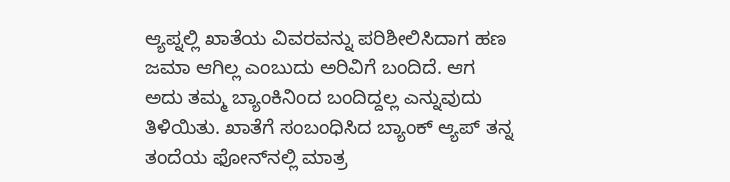ಆ್ಯಪ್ನಲ್ಲಿ ಖಾತೆಯ ವಿವರವನ್ನು ಪರಿಶೀಲಿಸಿದಾಗ ಹಣ ಜಮಾ ಆಗಿಲ್ಲ ಎಂಬುದು ಅರಿವಿಗೆ ಬಂದಿದೆ. ಆಗ ಅದು ತಮ್ಮ ಬ್ಯಾಂಕಿನಿಂದ ಬಂದಿದ್ದಲ್ಲ ಎನ್ನುವುದು ತಿಳಿಯಿತು. ಖಾತೆಗೆ ಸಂಬಂಧಿಸಿದ ಬ್ಯಾಂಕ್ ಆ್ಯಪ್ ತನ್ನ ತಂದೆಯ ಫೋನ್‌ನಲ್ಲಿ ಮಾತ್ರ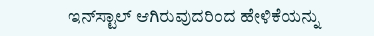ಇನ್‌ಸ್ಟಾಲ್ ಆಗಿರುವುದರಿಂದ ಹೇಳಿಕೆಯನ್ನು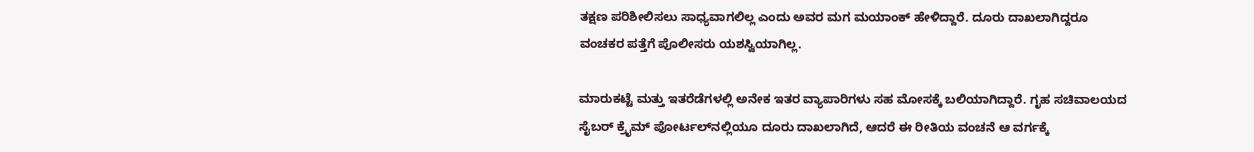ತಕ್ಷಣ ಪರಿಶೀಲಿಸಲು ಸಾಧ್ಯವಾಗಲಿಲ್ಲ ಎಂದು ಅವರ ಮಗ ಮಯಾಂಕ್ ಹೇಳಿದ್ದಾರೆ. ದೂರು ದಾಖಲಾಗಿದ್ದರೂ ವಂಚಕರ ಪತ್ತೆಗೆ ಪೊಲೀಸರು ಯಶಸ್ವಿಯಾಗಿಲ್ಲ.

ಮಾರುಕಟ್ಟೆ ಮತ್ತು ಇತರೆಡೆಗಳಲ್ಲಿ ಅನೇಕ ಇತರ ವ್ಯಾಪಾರಿಗಳು ಸಹ ಮೋಸಕ್ಕೆ ಬಲಿಯಾಗಿದ್ದಾರೆ. ಗೃಹ ಸಚಿವಾಲಯದ ಸೈಬರ್ ಕ್ರೈಮ್ ಪೋರ್ಟಲ್‌ನಲ್ಲಿಯೂ ದೂರು ದಾಖಲಾಗಿದೆ, ಆದರೆ ಈ ರೀತಿಯ ವಂಚನೆ ಆ ವರ್ಗಕ್ಕೆ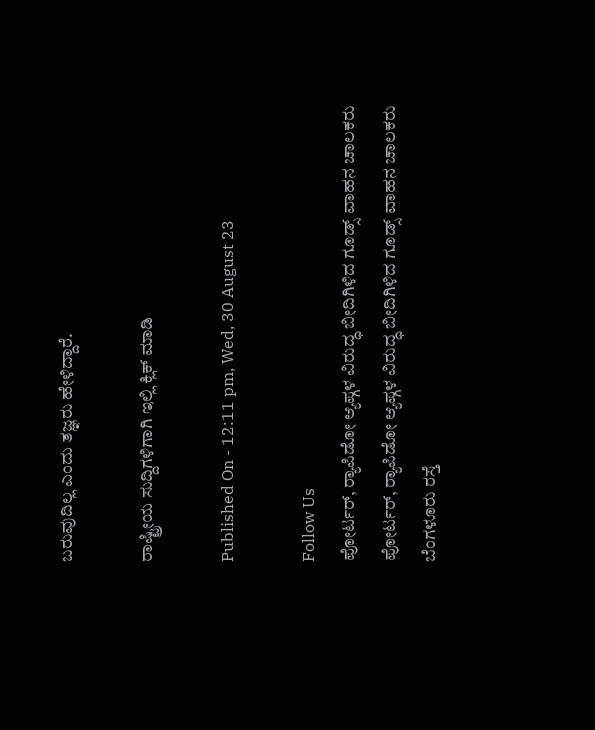ಬರುವುದಿಲ್ಲ ಎಂದು ತಜ್ಞರು ಹೇಳಿದ್ದಾರೆ.

ರಾಷ್ಟ್ರೀಯ ಸುದ್ದಿಗಳಿಗಾಗಿ ಇಲ್ಲಿ ಕ್ಲಿಕ್ ಮಾಡಿ

Published On - 12:11 pm, Wed, 30 August 23

Follow Us
ಪೋರ್ಟರ್, ರ‍್ಯಾಪಿಡೋ ಆ್ಯಪ್ಗಳ ವಿರುದ್ಧ ಬೀದಿಗಿಳಿದ ಗೂಡ್ಸ್ ವಾಹನ ಚಾಲಕರು
ಪೋರ್ಟರ್, ರ‍್ಯಾಪಿಡೋ ಆ್ಯಪ್ಗಳ ವಿರುದ್ಧ ಬೀದಿಗಿಳಿದ ಗೂಡ್ಸ್ ವಾಹನ ಚಾಲಕರು
ಬೆಂಗಳೂರು ರಸ್ತೆ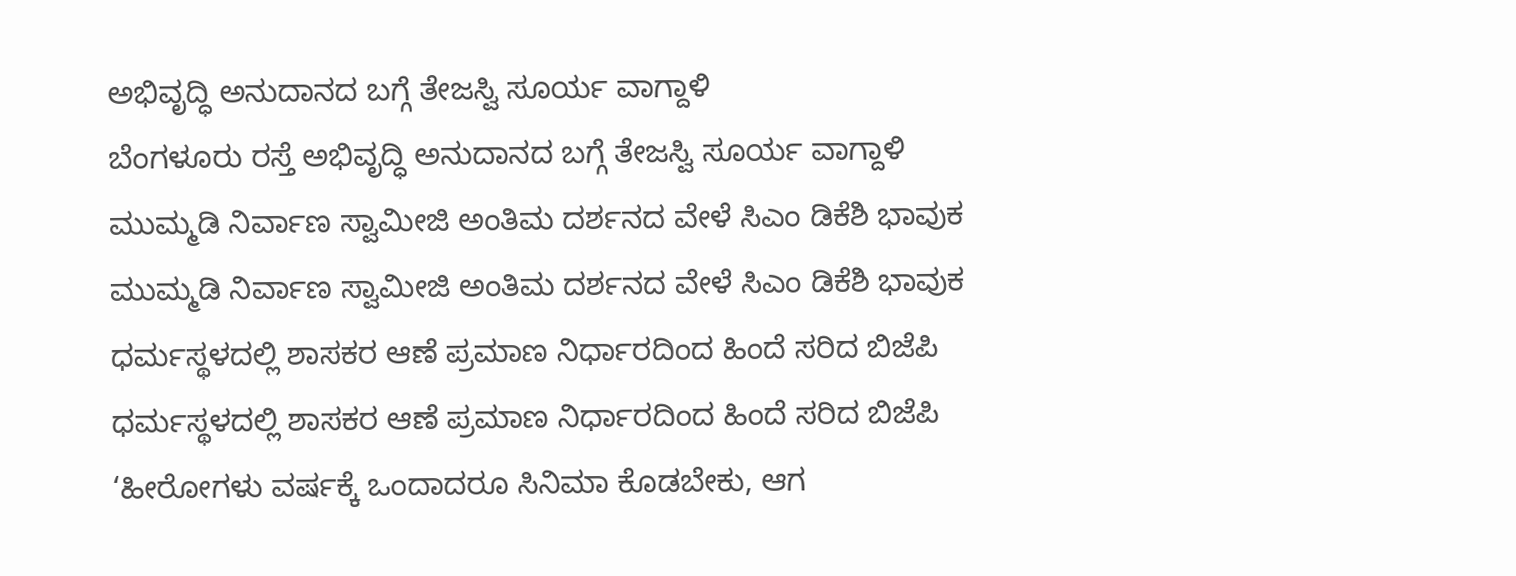ಅಭಿವೃದ್ಧಿ ಅನುದಾನದ ಬಗ್ಗೆ ತೇಜಸ್ವಿ ಸೂರ್ಯ ವಾಗ್ದಾಳಿ
ಬೆಂಗಳೂರು ರಸ್ತೆ ಅಭಿವೃದ್ಧಿ ಅನುದಾನದ ಬಗ್ಗೆ ತೇಜಸ್ವಿ ಸೂರ್ಯ ವಾಗ್ದಾಳಿ
ಮುಮ್ಮಡಿ ನಿರ್ವಾಣ ಸ್ವಾಮೀಜಿ ಅಂತಿಮ ದರ್ಶನದ ವೇಳೆ ಸಿಎಂ ಡಿಕೆಶಿ ಭಾವುಕ
ಮುಮ್ಮಡಿ ನಿರ್ವಾಣ ಸ್ವಾಮೀಜಿ ಅಂತಿಮ ದರ್ಶನದ ವೇಳೆ ಸಿಎಂ ಡಿಕೆಶಿ ಭಾವುಕ
ಧರ್ಮಸ್ಥಳದಲ್ಲಿ ಶಾಸಕರ ಆಣೆ ಪ್ರಮಾಣ ನಿರ್ಧಾರದಿಂದ ಹಿಂದೆ ಸರಿದ ಬಿಜೆಪಿ
ಧರ್ಮಸ್ಥಳದಲ್ಲಿ ಶಾಸಕರ ಆಣೆ ಪ್ರಮಾಣ ನಿರ್ಧಾರದಿಂದ ಹಿಂದೆ ಸರಿದ ಬಿಜೆಪಿ
‘ಹೀರೋಗಳು ವರ್ಷಕ್ಕೆ ಒಂದಾದರೂ ಸಿನಿಮಾ ಕೊಡಬೇಕು, ಆಗ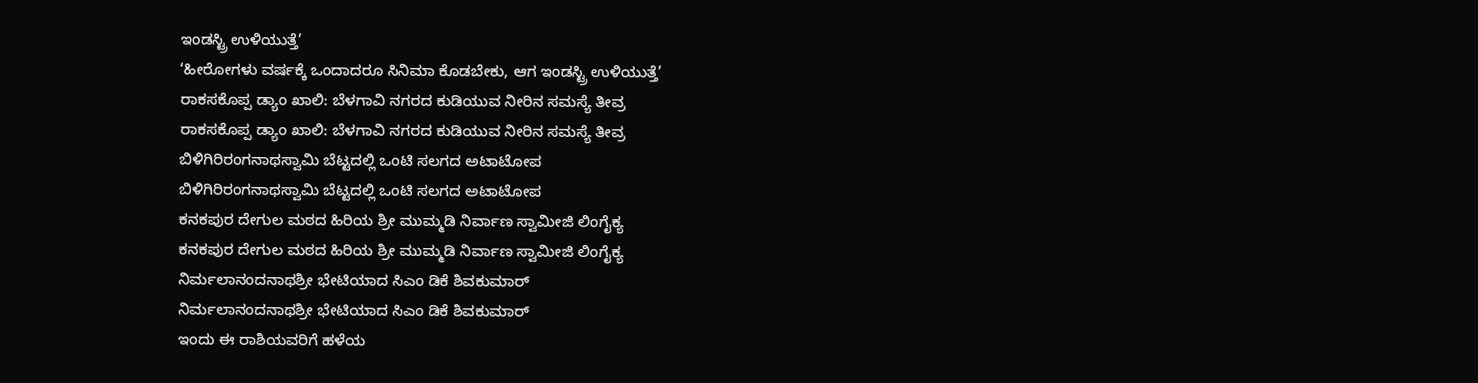ಇಂಡಸ್ಟ್ರಿ ಉಳಿಯುತ್ತೆ’
‘ಹೀರೋಗಳು ವರ್ಷಕ್ಕೆ ಒಂದಾದರೂ ಸಿನಿಮಾ ಕೊಡಬೇಕು, ಆಗ ಇಂಡಸ್ಟ್ರಿ ಉಳಿಯುತ್ತೆ’
ರಾಕಸಕೊಪ್ಪ ಡ್ಯಾಂ ಖಾಲಿ: ಬೆಳಗಾವಿ ನಗರದ ಕುಡಿಯುವ ನೀರಿನ ಸಮಸ್ಯೆ ತೀವ್ರ
ರಾಕಸಕೊಪ್ಪ ಡ್ಯಾಂ ಖಾಲಿ: ಬೆಳಗಾವಿ ನಗರದ ಕುಡಿಯುವ ನೀರಿನ ಸಮಸ್ಯೆ ತೀವ್ರ
ಬಿಳಿಗಿರಿರಂಗನಾಥಸ್ವಾಮಿ ಬೆಟ್ಟದಲ್ಲಿ ಒಂಟಿ ಸಲಗದ ಅಟಾಟೋಪ
ಬಿಳಿಗಿರಿರಂಗನಾಥಸ್ವಾಮಿ ಬೆಟ್ಟದಲ್ಲಿ ಒಂಟಿ ಸಲಗದ ಅಟಾಟೋಪ
ಕನಕಪುರ ದೇಗುಲ ಮಠದ ಹಿರಿಯ ಶ್ರೀ ಮುಮ್ಮಡಿ ನಿರ್ವಾಣ ಸ್ವಾಮೀಜಿ ಲಿಂಗೈಕ್ಯ
ಕನಕಪುರ ದೇಗುಲ ಮಠದ ಹಿರಿಯ ಶ್ರೀ ಮುಮ್ಮಡಿ ನಿರ್ವಾಣ ಸ್ವಾಮೀಜಿ ಲಿಂಗೈಕ್ಯ
ನಿರ್ಮಲಾನಂದನಾಥಶ್ರೀ ಭೇಟಿಯಾದ ಸಿಎಂ ಡಿಕೆ ಶಿವಕುಮಾರ್
ನಿರ್ಮಲಾನಂದನಾಥಶ್ರೀ ಭೇಟಿಯಾದ ಸಿಎಂ ಡಿಕೆ ಶಿವಕುಮಾರ್
ಇಂದು ಈ ರಾಶಿಯವರಿಗೆ ಹಳೆಯ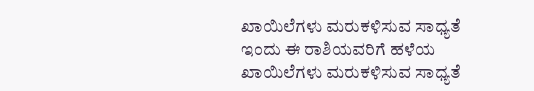ಖಾಯಿಲೆಗಳು ಮರುಕಳಿಸುವ ಸಾಧ್ಯತೆ
ಇಂದು ಈ ರಾಶಿಯವರಿಗೆ ಹಳೆಯ ಖಾಯಿಲೆಗಳು ಮರುಕಳಿಸುವ ಸಾಧ್ಯತೆ